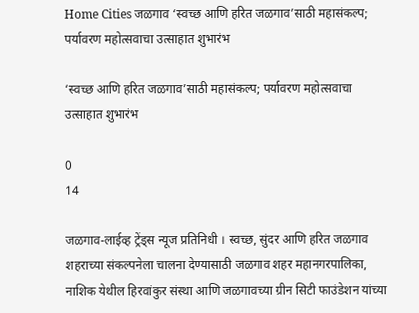Home Cities जळगाव ‘स्वच्छ आणि हरित जळगाव’साठी महासंकल्प; पर्यावरण महोत्सवाचा उत्साहात शुभारंभ

‘स्वच्छ आणि हरित जळगाव’साठी महासंकल्प; पर्यावरण महोत्सवाचा उत्साहात शुभारंभ

0
14

जळगाव-लाईव्ह ट्रेंड्स न्यूज प्रतिनिधी । स्वच्छ, सुंदर आणि हरित जळगाव शहराच्या संकल्पनेला चालना देण्यासाठी जळगाव शहर महानगरपालिका, नाशिक येथील हिरवांकुर संस्था आणि जळगावच्या ग्रीन सिटी फाउंडेशन यांच्या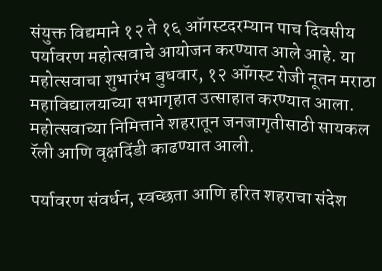संयुक्त विद्यमाने १२ ते १६ ऑगस्टदरम्यान पाच दिवसीय पर्यावरण महोत्सवाचे आयोजन करण्यात आले आहे. या महोत्सवाचा शुभारंभ बुधवार, १२ ऑगस्ट रोजी नूतन मराठा महाविद्यालयाच्या सभागृहात उत्साहात करण्यात आला. महोत्सवाच्या निमित्ताने शहरातून जनजागृतीसाठी सायकल रॅली आणि वृक्षदिंडी काढण्यात आली.

पर्यावरण संवर्धन, स्वच्छता आणि हरित शहराचा संदेश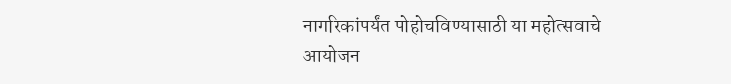नागरिकांपर्यंत पोहोचविण्यासाठी या महोत्सवाचे आयोजन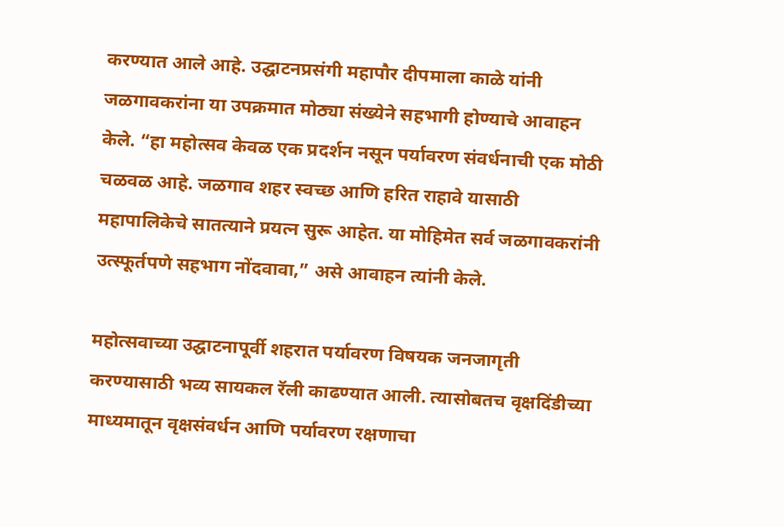करण्यात आले आहे. उद्घाटनप्रसंगी महापौर दीपमाला काळे यांनी जळगावकरांना या उपक्रमात मोठ्या संख्येने सहभागी होण्याचे आवाहन केले. “हा महोत्सव केवळ एक प्रदर्शन नसून पर्यावरण संवर्धनाची एक मोठी चळवळ आहे. जळगाव शहर स्वच्छ आणि हरित राहावे यासाठी महापालिकेचे सातत्याने प्रयत्न सुरू आहेत. या मोहिमेत सर्व जळगावकरांनी उत्स्फूर्तपणे सहभाग नोंदवावा,” असे आवाहन त्यांनी केले.

महोत्सवाच्या उद्घाटनापूर्वी शहरात पर्यावरण विषयक जनजागृती करण्यासाठी भव्य सायकल रॅली काढण्यात आली. त्यासोबतच वृक्षदिंडीच्या माध्यमातून वृक्षसंवर्धन आणि पर्यावरण रक्षणाचा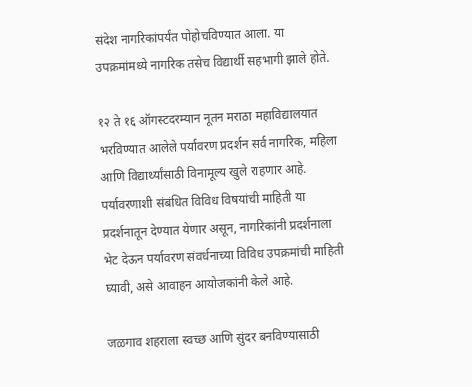संदेश नागरिकांपर्यंत पोहोचविण्यात आला. या उपक्रमांमध्ये नागरिक तसेच विद्यार्थी सहभागी झाले होते.

१२ ते १६ ऑगस्टदरम्यान नूतन मराठा महाविद्यालयात भरविण्यात आलेले पर्यावरण प्रदर्शन सर्व नागरिक, महिला आणि विद्यार्थ्यांसाठी विनामूल्य खुले राहणार आहे. पर्यावरणाशी संबंधित विविध विषयांची माहिती या प्रदर्शनातून देण्यात येणार असून, नागरिकांनी प्रदर्शनाला भेट देऊन पर्यावरण संवर्धनाच्या विविध उपक्रमांची माहिती घ्यावी, असे आवाहन आयोजकांनी केले आहे.

जळगाव शहराला स्वच्छ आणि सुंदर बनविण्यासाठी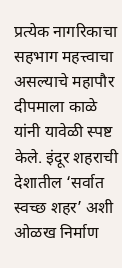प्रत्येक नागरिकाचा सहभाग महत्त्वाचा असल्याचे महापौर दीपमाला काळे यांनी यावेळी स्पष्ट केले. इंदूर शहराची देशातील ‘सर्वात स्वच्छ शहर’ अशी ओळख निर्माण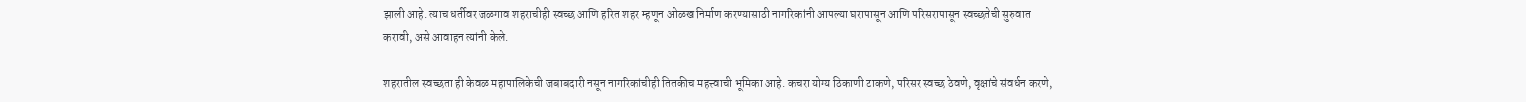झाली आहे. त्याच धर्तीवर जळगाव शहराचीही स्वच्छ आणि हरित शहर म्हणून ओळख निर्माण करण्यासाठी नागरिकांनी आपल्या घरापासून आणि परिसरापासून स्वच्छतेची सुरुवात करावी, असे आवाहन त्यांनी केले.

शहरातील स्वच्छता ही केवळ महापालिकेची जबाबदारी नसून नागरिकांचीही तितकीच महत्त्वाची भूमिका आहे. कचरा योग्य ठिकाणी टाकणे, परिसर स्वच्छ ठेवणे, वृक्षांचे संवर्धन करणे,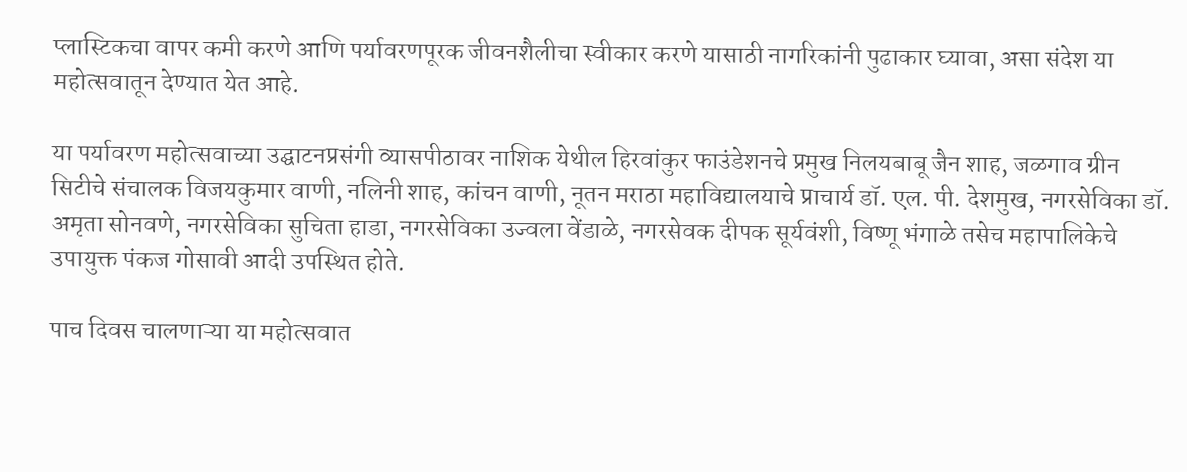प्लास्टिकचा वापर कमी करणे आणि पर्यावरणपूरक जीवनशैलीचा स्वीकार करणे यासाठी नागरिकांनी पुढाकार घ्यावा, असा संदेश या महोत्सवातून देण्यात येत आहे.

या पर्यावरण महोत्सवाच्या उद्घाटनप्रसंगी व्यासपीठावर नाशिक येथील हिरवांकुर फाउंडेशनचे प्रमुख निलयबाबू जैन शाह, जळगाव ग्रीन सिटीचे संचालक विजयकुमार वाणी, नलिनी शाह, कांचन वाणी, नूतन मराठा महाविद्यालयाचे प्राचार्य डॉ. एल. पी. देशमुख, नगरसेविका डॉ. अमृता सोनवणे, नगरसेविका सुचिता हाडा, नगरसेविका उज्वला वेंडाळे, नगरसेवक दीपक सूर्यवंशी, विष्णू भंगाळे तसेच महापालिकेचे उपायुक्त पंकज गोसावी आदी उपस्थित होते.

पाच दिवस चालणाऱ्या या महोत्सवात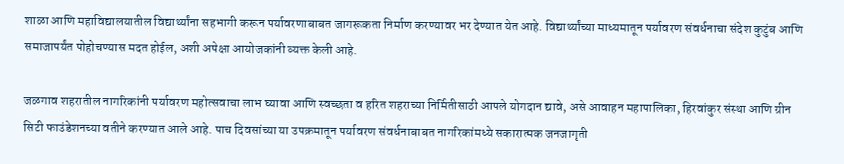शाळा आणि महाविद्यालयातील विद्यार्थ्यांना सहभागी करून पर्यावरणाबाबत जागरूकता निर्माण करण्यावर भर देण्यात येत आहे. विद्यार्थ्यांच्या माध्यमातून पर्यावरण संवर्धनाचा संदेश कुटुंब आणि समाजापर्यंत पोहोचण्यास मदत होईल, अशी अपेक्षा आयोजकांनी व्यक्त केली आहे.

जळगाव शहरातील नागरिकांनी पर्यावरण महोत्सवाचा लाभ घ्यावा आणि स्वच्छता व हरित शहराच्या निर्मितीसाठी आपले योगदान द्यावे, असे आवाहन महापालिका, हिरवांकुर संस्था आणि ग्रीन सिटी फाउंडेशनच्या वतीने करण्यात आले आहे. पाच दिवसांच्या या उपक्रमातून पर्यावरण संवर्धनाबाबत नागरिकांमध्ये सकारात्मक जनजागृती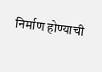निर्माण होण्याची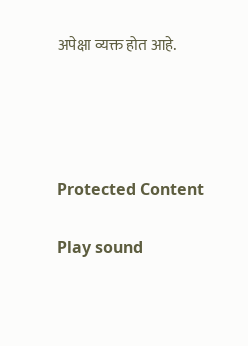अपेक्षा व्यक्त होत आहे.




Protected Content

Play sound